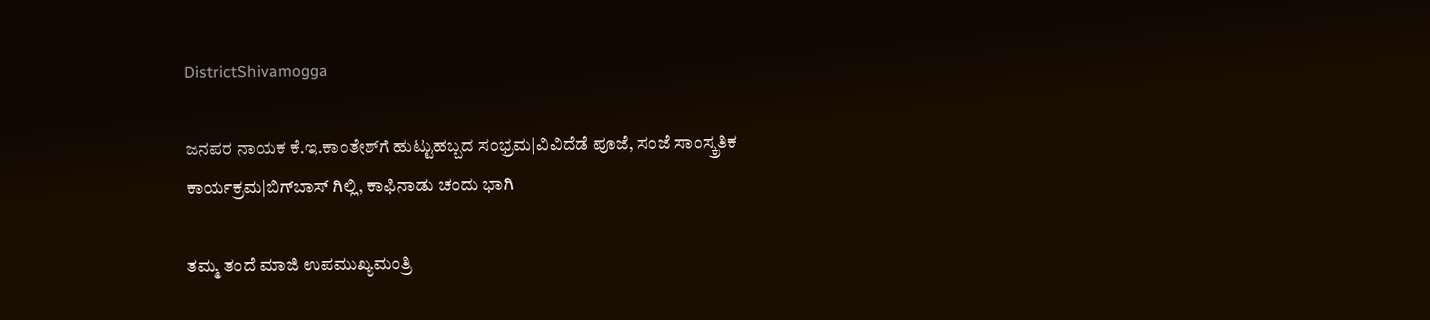DistrictShivamogga

ಜನಪರ ನಾಯಕ ಕೆ.ಇ.ಕಾಂತೇಶ್‌ಗೆ ಹುಟ್ಟುಹಬ್ಬದ ಸಂಭ್ರಮ|ವಿವಿದೆಡೆ ಪೂಜೆ, ಸಂಜೆ ಸಾಂಸ್ಕ್ರತಿಕ ಕಾರ್ಯಕ್ರಮ|ಬಿಗ್‌ಬಾಸ್‌ ಗಿಲ್ಲಿ, ಕಾಫಿನಾಡು ಚಂದು ಭಾಗಿ

ತಮ್ಮ ತಂದೆ ಮಾಜಿ ಉಪಮುಖ್ಯಮಂತ್ರಿ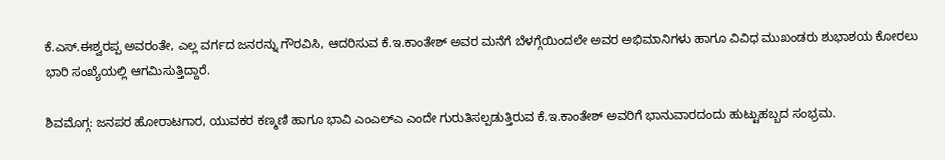ಕೆ.ಎಸ್‌.ಈಶ್ವರಪ್ಪ ಅವರಂತೇ, ಎಲ್ಲ ವರ್ಗದ ಜನರನ್ನು ಗೌರವಿಸಿ, ಆದರಿಸುವ ಕೆ.ಇ.ಕಾಂತೇಶ್‌ ಅವರ ಮನೆಗೆ ಬೆಳಗ್ಗೆಯಿಂದಲೇ ಅವರ ಅಭಿಮಾನಿಗಳು ಹಾಗೂ ವಿವಿಧ ಮುಖಂಡರು ಶುಭಾಶಯ ಕೋರಲು ಭಾರಿ ಸಂಖ್ಯೆಯಲ್ಲಿ ಆಗಮಿಸುತ್ತಿದ್ದಾರೆ.

ಶಿವಮೊಗ್ಗ: ಜನಪರ ಹೋರಾಟಗಾರ, ಯುವಕರ ಕಣ್ಮಣಿ ಹಾಗೂ ಭಾವಿ ಎಂಎಲ್‌ಎ ಎಂದೇ ಗುರುತಿಸಲ್ಪಡುತ್ತಿರುವ ಕೆ.ಇ.ಕಾಂತೇಶ್‌ ಅವರಿಗೆ ಭಾನುವಾರದಂದು ಹುಟ್ಟುಹಬ್ಬದ ಸಂಭ್ರಮ.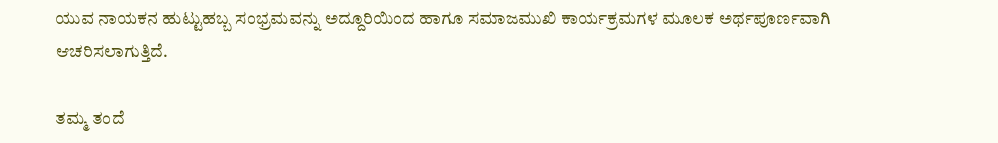ಯುವ ನಾಯಕನ ಹುಟ್ಟುಹಬ್ಬ ಸಂಭ್ರಮವನ್ನು ಅದ್ದೂರಿಯಿಂದ ಹಾಗೂ ಸಮಾಜಮುಖಿ ಕಾರ್ಯಕ್ರಮಗಳ ಮೂಲಕ ಅರ್ಥಪೂರ್ಣವಾಗಿ ಆಚರಿಸಲಾಗುತ್ತಿದೆ.

ತಮ್ಮ ತಂದೆ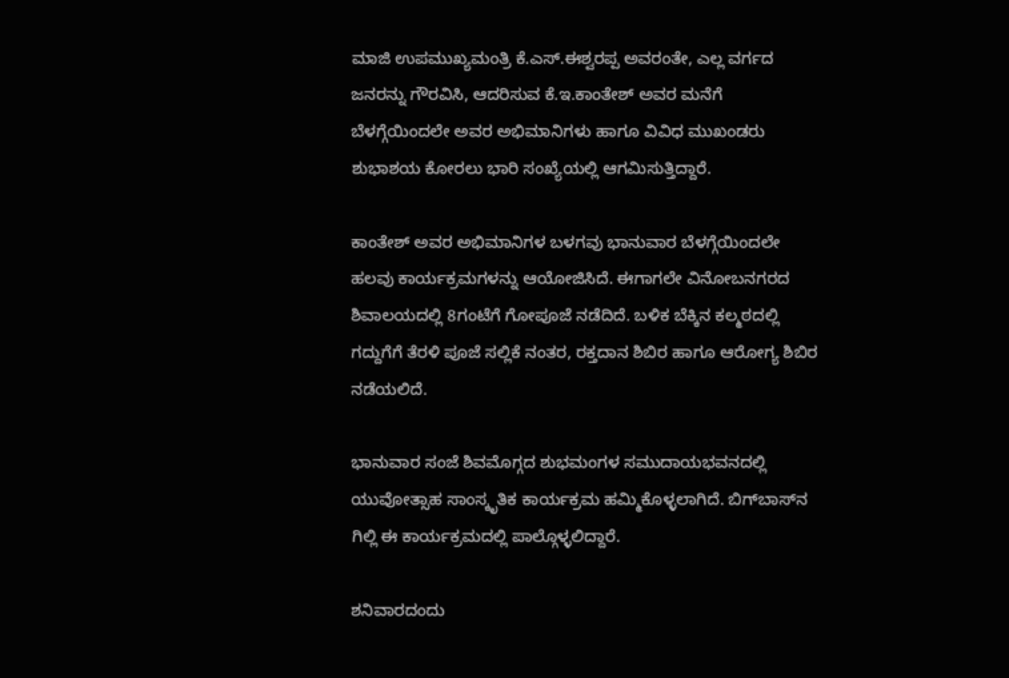ಮಾಜಿ ಉಪಮುಖ್ಯಮಂತ್ರಿ ಕೆ.ಎಸ್‌.ಈಶ್ವರಪ್ಪ ಅವರಂತೇ, ಎಲ್ಲ ವರ್ಗದ ಜನರನ್ನು ಗೌರವಿಸಿ, ಆದರಿಸುವ ಕೆ.ಇ.ಕಾಂತೇಶ್‌ ಅವರ ಮನೆಗೆ ಬೆಳಗ್ಗೆಯಿಂದಲೇ ಅವರ ಅಭಿಮಾನಿಗಳು ಹಾಗೂ ವಿವಿಧ ಮುಖಂಡರು ಶುಭಾಶಯ ಕೋರಲು ಭಾರಿ ಸಂಖ್ಯೆಯಲ್ಲಿ ಆಗಮಿಸುತ್ತಿದ್ದಾರೆ.

ಕಾಂತೇಶ್‌ ಅವರ ಅಭಿಮಾನಿಗಳ ಬಳಗವು ಭಾನುವಾರ ಬೆಳಗ್ಗೆಯಿಂದಲೇ ಹಲವು ಕಾರ್ಯಕ್ರಮಗಳನ್ನು ಆಯೋಜಿಸಿದೆ. ಈಗಾಗಲೇ ವಿನೋಬನಗರದ ಶಿವಾಲಯದಲ್ಲಿ 8ಗಂಟೆಗೆ ಗೋಪೂಜೆ ನಡೆದಿದೆ. ಬಳಿಕ ಬೆಕ್ಕಿನ ಕಲ್ಮಠದಲ್ಲಿ ಗದ್ದುಗೆಗೆ ತೆರಳಿ ಪೂಜೆ ಸಲ್ಲಿಕೆ ನಂತರ, ರಕ್ತದಾನ ಶಿಬಿರ ಹಾಗೂ ಆರೋಗ್ಯ ಶಿಬಿರ ನಡೆಯಲಿದೆ.

ಭಾನುವಾರ ಸಂಜೆ ಶಿವಮೊಗ್ಗದ ಶುಭಮಂಗಳ ಸಮುದಾಯಭವನದಲ್ಲಿ ಯುವೋತ್ಸಾಹ ಸಾಂಸ್ಕೃತಿಕ ಕಾರ್ಯಕ್ರಮ ಹಮ್ಮಿಕೊಳ್ಳಲಾಗಿದೆ. ಬಿಗ್‌ಬಾಸ್‌ನ ಗಿಲ್ಲಿ ಈ ಕಾರ್ಯಕ್ರಮದಲ್ಲಿ ಪಾಲ್ಗೊಳ್ಳಲಿದ್ದಾರೆ.

ಶನಿವಾರದಂದು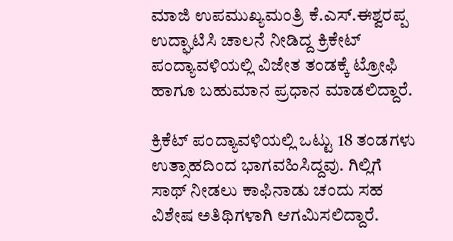ಮಾಜಿ ಉಪಮುಖ್ಯಮಂತ್ರಿ ಕೆ.ಎಸ್.ಈಶ್ವರಪ್ಪ ಉದ್ಘಾಟಿಸಿ ಚಾಲನೆ ನೀಡಿದ್ದ ಕ್ರಿಕೇಟ್ ಪಂದ್ಯಾವಳಿಯಲ್ಲಿ ವಿಜೇತ ತಂಡಕ್ಕೆ ಟ್ರೋಫಿ ಹಾಗೂ ಬಹುಮಾನ ಪ್ರಧಾನ ಮಾಡಲಿದ್ದಾರೆ.

ಕ್ರಿಕೆಟ್ ಪಂದ್ಯಾವಳಿಯಲ್ಲಿ ಒಟ್ಟು 18 ತಂಡಗಳು ಉತ್ಸಾಹದಿಂದ ಭಾಗವಹಿಸಿದ್ದವು. ಗಿಲ್ಲಿಗೆ ಸಾಥ್‌ ನೀಡಲು ಕಾಫಿನಾಡು ಚಂದು ಸಹ ವಿಶೇಷ ಅತಿಥಿಗಳಾಗಿ ಆಗಮಿಸಲಿದ್ದಾರೆ.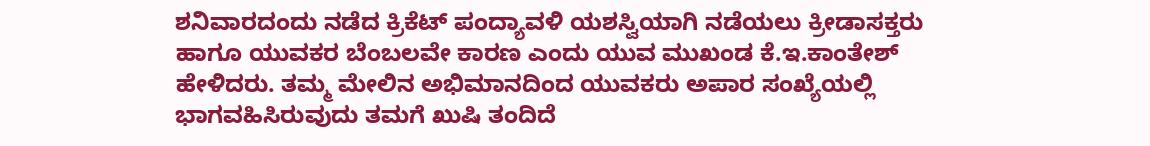ಶನಿವಾರದಂದು ನಡೆದ ಕ್ರಿಕೆಟ್‌ ಪಂದ್ಯಾವಳಿ ಯಶಸ್ವಿಯಾಗಿ ನಡೆಯಲು ಕ್ರೀಡಾಸಕ್ತರು ಹಾಗೂ ಯುವಕರ ಬೆಂಬಲವೇ ಕಾರಣ ಎಂದು ಯುವ ಮುಖಂಡ ಕೆ.ಇ.ಕಾಂತೇಶ್‌ ಹೇಳಿದರು. ತಮ್ಮ ಮೇಲಿನ ಅಭಿಮಾನದಿಂದ ಯುವಕರು ಅಪಾರ ಸಂಖ್ಯೆಯಲ್ಲಿ ಭಾಗವಹಿಸಿರುವುದು ತಮಗೆ ಖುಷಿ ತಂದಿದೆ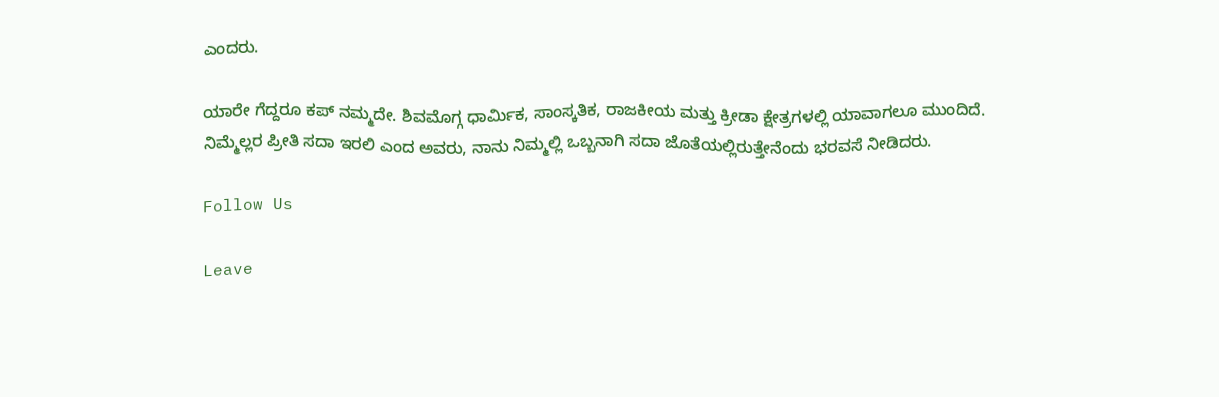ಎಂದರು.

ಯಾರೇ ಗೆದ್ದರೂ ಕಪ್ ನಮ್ಮದೇ. ಶಿವಮೊಗ್ಗ ಧಾರ್ಮಿಕ, ಸಾಂಸ್ಕತಿಕ, ರಾಜಕೀಯ ಮತ್ತು ಕ್ರೀಡಾ ಕ್ಷೇತ್ರಗಳಲ್ಲಿ ಯಾವಾಗಲೂ ಮುಂದಿದೆ. ನಿಮ್ಮೆಲ್ಲರ ಪ್ರೀತಿ ಸದಾ ಇರಲಿ ಎಂದ ಅವರು, ನಾನು ನಿಮ್ಮಲ್ಲಿ ಒಬ್ಬನಾಗಿ ಸದಾ ಜೊತೆಯಲ್ಲಿರುತ್ತೇನೆಂದು ಭರವಸೆ ನೀಡಿದರು.

Follow Us

Leave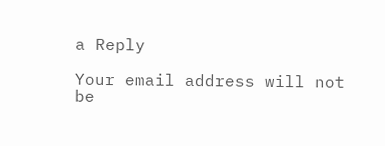a Reply

Your email address will not be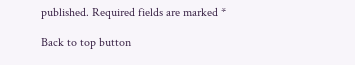published. Required fields are marked *

Back to top button